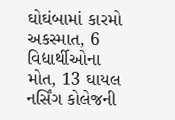ઘોઘંબામાં કારમો અકસ્માત, 6 વિદ્યાર્થીઓના મોત, 13 ઘાયલ
નર્સિંગ કોલેજની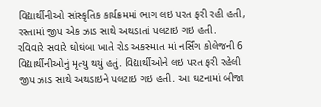વિદ્યાર્થીનીઓ સાંસ્કૃતિક કાર્યક્રમમાં ભાગ લઇ પરત ફરી રહી હતી, રસ્તામાં જીપ એક ઝાડ સાથે અથડાતાં પલટાઇ ગઇ હતી.
રવિવારે સવારે ઘોઘંબા ખાતે રોડ અકસ્માત માં નર્સિંગ કોલેજની 6 વિદ્યાર્થીનીઓનું મૃત્યુ થયું હતું. વિદ્યાર્થીઓને લઇ પરત ફરી રહેલી જીપ ઝાડ સાથે અથડાઇને પલટાઇ ગઇ હતી. આ ઘટનામાં બીજા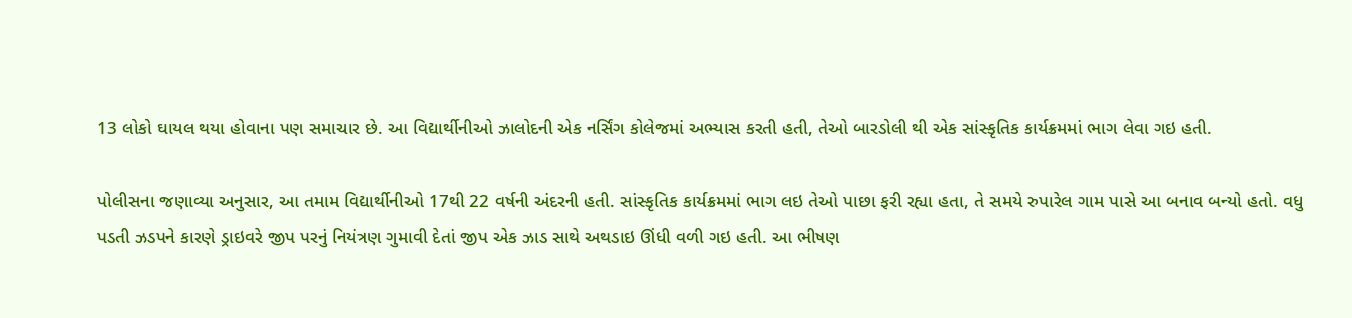13 લોકો ઘાયલ થયા હોવાના પણ સમાચાર છે. આ વિદ્યાર્થીનીઓ ઝાલોદની એક નર્સિંગ કોલેજમાં અભ્યાસ કરતી હતી, તેઓ બારડોલી થી એક સાંસ્કૃતિક કાર્યક્રમમાં ભાગ લેવા ગઇ હતી.

પોલીસના જણાવ્યા અનુસાર, આ તમામ વિદ્યાર્થીનીઓ 17થી 22 વર્ષની અંદરની હતી. સાંસ્કૃતિક કાર્યક્રમમાં ભાગ લઇ તેઓ પાછા ફરી રહ્યા હતા, તે સમયે રુપારેલ ગામ પાસે આ બનાવ બન્યો હતો. વધુ પડતી ઝડપને કારણે ડ્રાઇવરે જીપ પરનું નિયંત્રણ ગુમાવી દેતાં જીપ એક ઝાડ સાથે અથડાઇ ઊંધી વળી ગઇ હતી. આ ભીષણ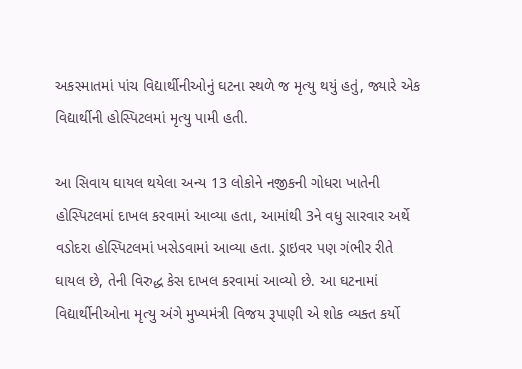અકસ્માતમાં પાંચ વિદ્યાર્થીનીઓનું ઘટના સ્થળે જ મૃત્યુ થયું હતું, જ્યારે એક વિદ્યાર્થીની હોસ્પિટલમાં મૃત્યુ પામી હતી.

આ સિવાય ઘાયલ થયેલા અન્ય 13 લોકોને નજીકની ગોધરા ખાતેની હોસ્પિટલમાં દાખલ કરવામાં આવ્યા હતા, આમાંથી 3ને વધુ સારવાર અર્થે વડોદરા હોસ્પિટલમાં ખસેડવામાં આવ્યા હતા. ડ્રાઇવર પણ ગંભીર રીતે ઘાયલ છે, તેની વિરુદ્ધ કેસ દાખલ કરવામાં આવ્યો છે. આ ઘટનામાં વિદ્યાર્થીનીઓના મૃત્યુ અંગે મુખ્યમંત્રી વિજય રૂપાણી એ શોક વ્યક્ત કર્યો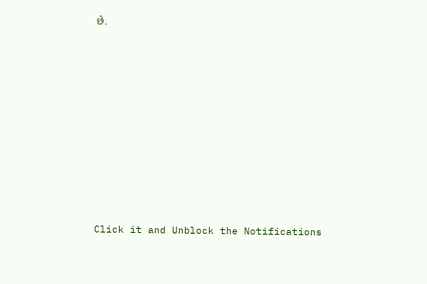છે.












Click it and Unblock the Notifications